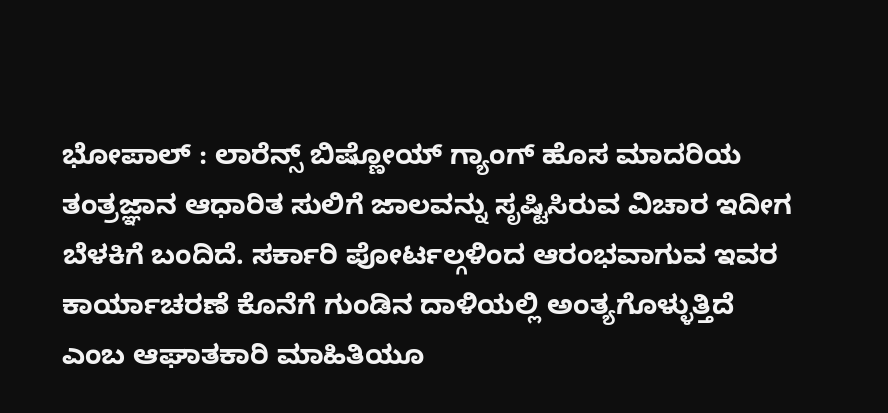ಭೋಪಾಲ್ : ಲಾರೆನ್ಸ್ ಬಿಷ್ಣೋಯ್ ಗ್ಯಾಂಗ್ ಹೊಸ ಮಾದರಿಯ ತಂತ್ರಜ್ಞಾನ ಆಧಾರಿತ ಸುಲಿಗೆ ಜಾಲವನ್ನು ಸೃಷ್ಟಿಸಿರುವ ವಿಚಾರ ಇದೀಗ ಬೆಳಕಿಗೆ ಬಂದಿದೆ. ಸರ್ಕಾರಿ ಪೋರ್ಟಲ್ಗಳಿಂದ ಆರಂಭವಾಗುವ ಇವರ ಕಾರ್ಯಾಚರಣೆ ಕೊನೆಗೆ ಗುಂಡಿನ ದಾಳಿಯಲ್ಲಿ ಅಂತ್ಯಗೊಳ್ಳುತ್ತಿದೆ ಎಂಬ ಆಘಾತಕಾರಿ ಮಾಹಿತಿಯೂ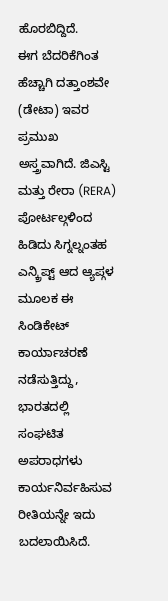ಹೊರಬಿದ್ದಿದೆ.
ಈಗ ಬೆದರಿಕೆಗಿಂತ ಹೆಚ್ಚಾಗಿ ದತ್ತಾಂಶವೇ (ಡೇಟಾ) ಇವರ ಪ್ರಮುಖ ಅಸ್ತ್ರವಾಗಿದೆ. ಜಿಎಸ್ಟಿ ಮತ್ತು ರೇರಾ (RERA) ಪೋರ್ಟಲ್ಗಳಿಂದ ಹಿಡಿದು ಸಿಗ್ನಲ್ನಂತಹ ಎನ್ಕ್ರಿಪ್ಟ್ ಆದ ಆ್ಯಪ್ಗಳ ಮೂಲಕ ಈ ಸಿಂಡಿಕೇಟ್ ಕಾರ್ಯಾಚರಣೆ ನಡೆಸುತ್ತಿದ್ದು, ಭಾರತದಲ್ಲಿ ಸಂಘಟಿತ ಅಪರಾಧಗಳು ಕಾರ್ಯನಿರ್ವಹಿಸುವ ರೀತಿಯನ್ನೇ ಇದು ಬದಲಾಯಿಸಿದೆ.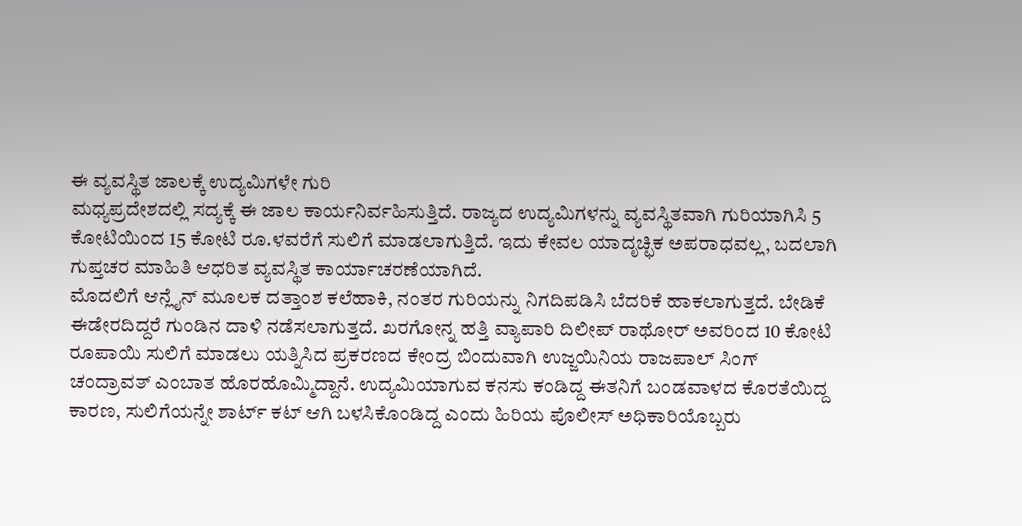ಈ ವ್ಯವಸ್ಥಿತ ಜಾಲಕ್ಕೆ ಉದ್ಯಮಿಗಳೇ ಗುರಿ
ಮಧ್ಯಪ್ರದೇಶದಲ್ಲಿ ಸದ್ಯಕ್ಕೆ ಈ ಜಾಲ ಕಾರ್ಯನಿರ್ವಹಿಸುತ್ತಿದೆ. ರಾಜ್ಯದ ಉದ್ಯಮಿಗಳನ್ನು ವ್ಯವಸ್ಥಿತವಾಗಿ ಗುರಿಯಾಗಿಸಿ 5 ಕೋಟಿಯಿಂದ 15 ಕೋಟಿ ರೂ.ಳವರೆಗೆ ಸುಲಿಗೆ ಮಾಡಲಾಗುತ್ತಿದೆ. ಇದು ಕೇವಲ ಯಾದೃಚ್ಛಿಕ ಅಪರಾಧವಲ್ಲ, ಬದಲಾಗಿ ಗುಪ್ತಚರ ಮಾಹಿತಿ ಆಧರಿತ ವ್ಯವಸ್ಥಿತ ಕಾರ್ಯಾಚರಣೆಯಾಗಿದೆ.
ಮೊದಲಿಗೆ ಆನ್ಲೈನ್ ಮೂಲಕ ದತ್ತಾಂಶ ಕಲೆಹಾಕಿ, ನಂತರ ಗುರಿಯನ್ನು ನಿಗದಿಪಡಿಸಿ ಬೆದರಿಕೆ ಹಾಕಲಾಗುತ್ತದೆ. ಬೇಡಿಕೆ ಈಡೇರದಿದ್ದರೆ ಗುಂಡಿನ ದಾಳಿ ನಡೆಸಲಾಗುತ್ತದೆ. ಖರಗೋನ್ನ ಹತ್ತಿ ವ್ಯಾಪಾರಿ ದಿಲೀಪ್ ರಾಥೋರ್ ಅವರಿಂದ 10 ಕೋಟಿ ರೂಪಾಯಿ ಸುಲಿಗೆ ಮಾಡಲು ಯತ್ನಿಸಿದ ಪ್ರಕರಣದ ಕೇಂದ್ರ ಬಿಂದುವಾಗಿ ಉಜ್ಜಯಿನಿಯ ರಾಜಪಾಲ್ ಸಿಂಗ್ ಚಂದ್ರಾವತ್ ಎಂಬಾತ ಹೊರಹೊಮ್ಮಿದ್ದಾನೆ. ಉದ್ಯಮಿಯಾಗುವ ಕನಸು ಕಂಡಿದ್ದ ಈತನಿಗೆ ಬಂಡವಾಳದ ಕೊರತೆಯಿದ್ದ ಕಾರಣ, ಸುಲಿಗೆಯನ್ನೇ ಶಾರ್ಟ್ ಕಟ್ ಆಗಿ ಬಳಸಿಕೊಂಡಿದ್ದ ಎಂದು ಹಿರಿಯ ಪೊಲೀಸ್ ಅಧಿಕಾರಿಯೊಬ್ಬರು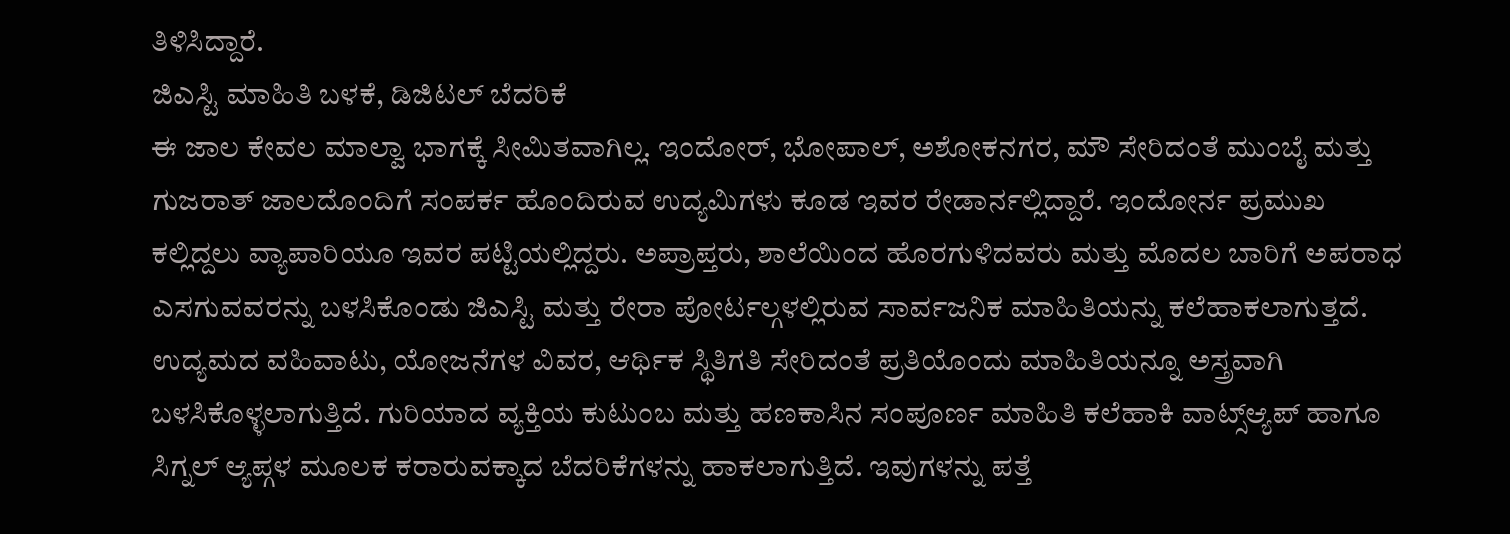ತಿಳಿಸಿದ್ದಾರೆ.
ಜಿಎಸ್ಟಿ ಮಾಹಿತಿ ಬಳಕೆ, ಡಿಜಿಟಲ್ ಬೆದರಿಕೆ
ಈ ಜಾಲ ಕೇವಲ ಮಾಲ್ವಾ ಭಾಗಕ್ಕೆ ಸೀಮಿತವಾಗಿಲ್ಲ. ಇಂದೋರ್, ಭೋಪಾಲ್, ಅಶೋಕನಗರ, ಮೌ ಸೇರಿದಂತೆ ಮುಂಬೈ ಮತ್ತು ಗುಜರಾತ್ ಜಾಲದೊಂದಿಗೆ ಸಂಪರ್ಕ ಹೊಂದಿರುವ ಉದ್ಯಮಿಗಳು ಕೂಡ ಇವರ ರೇಡಾರ್ನಲ್ಲಿದ್ದಾರೆ. ಇಂದೋರ್ನ ಪ್ರಮುಖ ಕಲ್ಲಿದ್ದಲು ವ್ಯಾಪಾರಿಯೂ ಇವರ ಪಟ್ಟಿಯಲ್ಲಿದ್ದರು. ಅಪ್ರಾಪ್ತರು, ಶಾಲೆಯಿಂದ ಹೊರಗುಳಿದವರು ಮತ್ತು ಮೊದಲ ಬಾರಿಗೆ ಅಪರಾಧ ಎಸಗುವವರನ್ನು ಬಳಸಿಕೊಂಡು ಜಿಎಸ್ಟಿ ಮತ್ತು ರೇರಾ ಪೋರ್ಟಲ್ಗಳಲ್ಲಿರುವ ಸಾರ್ವಜನಿಕ ಮಾಹಿತಿಯನ್ನು ಕಲೆಹಾಕಲಾಗುತ್ತದೆ. ಉದ್ಯಮದ ವಹಿವಾಟು, ಯೋಜನೆಗಳ ವಿವರ, ಆರ್ಥಿಕ ಸ್ಥಿತಿಗತಿ ಸೇರಿದಂತೆ ಪ್ರತಿಯೊಂದು ಮಾಹಿತಿಯನ್ನೂ ಅಸ್ತ್ರವಾಗಿ ಬಳಸಿಕೊಳ್ಳಲಾಗುತ್ತಿದೆ. ಗುರಿಯಾದ ವ್ಯಕ್ತಿಯ ಕುಟುಂಬ ಮತ್ತು ಹಣಕಾಸಿನ ಸಂಪೂರ್ಣ ಮಾಹಿತಿ ಕಲೆಹಾಕಿ ವಾಟ್ಸ್ಆ್ಯಪ್ ಹಾಗೂ ಸಿಗ್ನಲ್ ಆ್ಯಪ್ಗಳ ಮೂಲಕ ಕರಾರುವಕ್ಕಾದ ಬೆದರಿಕೆಗಳನ್ನು ಹಾಕಲಾಗುತ್ತಿದೆ. ಇವುಗಳನ್ನು ಪತ್ತೆ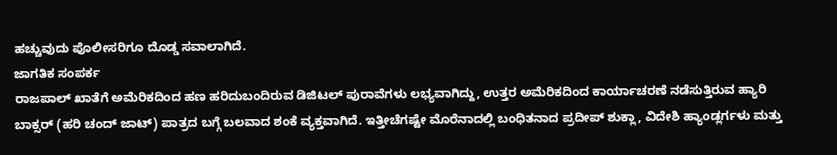ಹಚ್ಚುವುದು ಪೊಲೀಸರಿಗೂ ದೊಡ್ಡ ಸವಾಲಾಗಿದೆ.
ಜಾಗತಿಕ ಸಂಪರ್ಕ
ರಾಜಪಾಲ್ ಖಾತೆಗೆ ಅಮೆರಿಕದಿಂದ ಹಣ ಹರಿದುಬಂದಿರುವ ಡಿಜಿಟಲ್ ಪುರಾವೆಗಳು ಲಭ್ಯವಾಗಿದ್ದು, ಉತ್ತರ ಅಮೆರಿಕದಿಂದ ಕಾರ್ಯಾಚರಣೆ ನಡೆಸುತ್ತಿರುವ ಹ್ಯಾರಿ ಬಾಕ್ಸರ್ (ಹರಿ ಚಂದ್ ಜಾಟ್) ಪಾತ್ರದ ಬಗ್ಗೆ ಬಲವಾದ ಶಂಕೆ ವ್ಯಕ್ತವಾಗಿದೆ. ಇತ್ತೀಚೆಗಷ್ಟೇ ಮೊರೆನಾದಲ್ಲಿ ಬಂಧಿತನಾದ ಪ್ರದೀಪ್ ಶುಕ್ಲಾ, ವಿದೇಶಿ ಹ್ಯಾಂಡ್ಲರ್ಗಳು ಮತ್ತು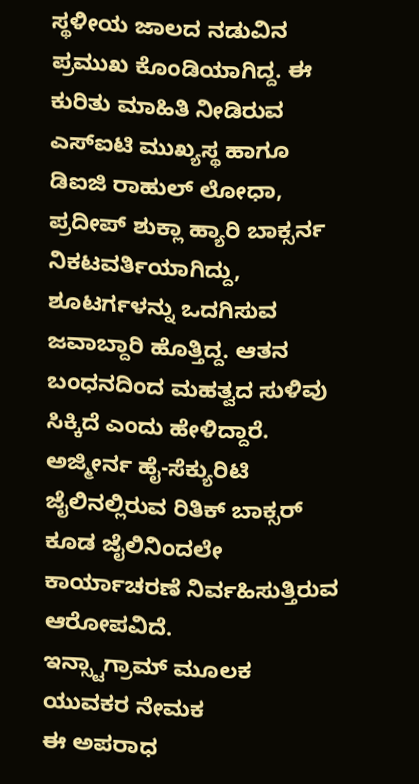ಸ್ಥಳೀಯ ಜಾಲದ ನಡುವಿನ ಪ್ರಮುಖ ಕೊಂಡಿಯಾಗಿದ್ದ. ಈ ಕುರಿತು ಮಾಹಿತಿ ನೀಡಿರುವ ಎಸ್ಐಟಿ ಮುಖ್ಯಸ್ಥ ಹಾಗೂ ಡಿಐಜಿ ರಾಹುಲ್ ಲೋಧಾ, ಪ್ರದೀಪ್ ಶುಕ್ಲಾ ಹ್ಯಾರಿ ಬಾಕ್ಸರ್ನ ನಿಕಟವರ್ತಿಯಾಗಿದ್ದು, ಶೂಟರ್ಗಳನ್ನು ಒದಗಿಸುವ ಜವಾಬ್ದಾರಿ ಹೊತ್ತಿದ್ದ. ಆತನ ಬಂಧನದಿಂದ ಮಹತ್ವದ ಸುಳಿವು ಸಿಕ್ಕಿದೆ ಎಂದು ಹೇಳಿದ್ದಾರೆ. ಅಜ್ಮೀರ್ನ ಹೈ-ಸೆಕ್ಯುರಿಟಿ ಜೈಲಿನಲ್ಲಿರುವ ರಿತಿಕ್ ಬಾಕ್ಸರ್ ಕೂಡ ಜೈಲಿನಿಂದಲೇ ಕಾರ್ಯಾಚರಣೆ ನಿರ್ವಹಿಸುತ್ತಿರುವ ಆರೋಪವಿದೆ.
ಇನ್ಸ್ಟಾಗ್ರಾಮ್ ಮೂಲಕ ಯುವಕರ ನೇಮಕ
ಈ ಅಪರಾಧ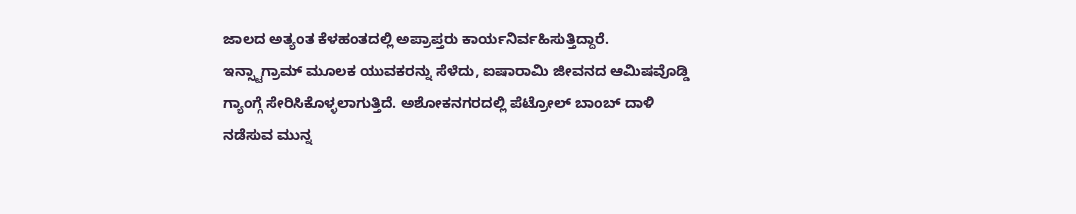ಜಾಲದ ಅತ್ಯಂತ ಕೆಳಹಂತದಲ್ಲಿ ಅಪ್ರಾಪ್ತರು ಕಾರ್ಯನಿರ್ವಹಿಸುತ್ತಿದ್ದಾರೆ. ಇನ್ಸ್ಟಾಗ್ರಾಮ್ ಮೂಲಕ ಯುವಕರನ್ನು ಸೆಳೆದು, ಐಷಾರಾಮಿ ಜೀವನದ ಆಮಿಷವೊಡ್ಡಿ ಗ್ಯಾಂಗ್ಗೆ ಸೇರಿಸಿಕೊಳ್ಳಲಾಗುತ್ತಿದೆ. ಅಶೋಕನಗರದಲ್ಲಿ ಪೆಟ್ರೋಲ್ ಬಾಂಬ್ ದಾಳಿ ನಡೆಸುವ ಮುನ್ನ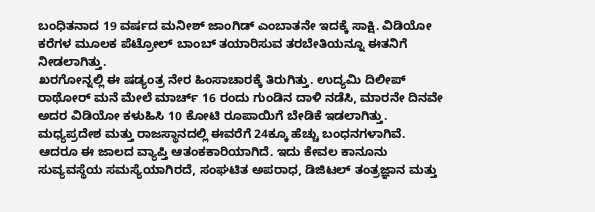ಬಂಧಿತನಾದ 19 ವರ್ಷದ ಮನೀಶ್ ಜಾಂಗಿಡ್ ಎಂಬಾತನೇ ಇದಕ್ಕೆ ಸಾಕ್ಷಿ. ವಿಡಿಯೋ ಕರೆಗಳ ಮೂಲಕ ಪೆಟ್ರೋಲ್ ಬಾಂಬ್ ತಯಾರಿಸುವ ತರಬೇತಿಯನ್ನೂ ಈತನಿಗೆ ನೀಡಲಾಗಿತ್ತು.
ಖರಗೋನ್ನಲ್ಲಿ ಈ ಷಡ್ಯಂತ್ರ ನೇರ ಹಿಂಸಾಚಾರಕ್ಕೆ ತಿರುಗಿತ್ತು. ಉದ್ಯಮಿ ದಿಲೀಪ್ ರಾಥೋರ್ ಮನೆ ಮೇಲೆ ಮಾರ್ಚ್ 16 ರಂದು ಗುಂಡಿನ ದಾಳಿ ನಡೆಸಿ, ಮಾರನೇ ದಿನವೇ ಅದರ ವಿಡಿಯೋ ಕಳುಹಿಸಿ 10 ಕೋಟಿ ರೂಪಾಯಿಗೆ ಬೇಡಿಕೆ ಇಡಲಾಗಿತ್ತು. ಮಧ್ಯಪ್ರದೇಶ ಮತ್ತು ರಾಜಸ್ಥಾನದಲ್ಲಿ ಈವರೆಗೆ 24ಕ್ಕೂ ಹೆಚ್ಚು ಬಂಧನಗಳಾಗಿವೆ. ಆದರೂ ಈ ಜಾಲದ ವ್ಯಾಪ್ತಿ ಆತಂಕಕಾರಿಯಾಗಿದೆ. ಇದು ಕೇವಲ ಕಾನೂನು ಸುವ್ಯವಸ್ಥೆಯ ಸಮಸ್ಯೆಯಾಗಿರದೆ, ಸಂಘಟಿತ ಅಪರಾಧ, ಡಿಜಿಟಲ್ ತಂತ್ರಜ್ಞಾನ ಮತ್ತು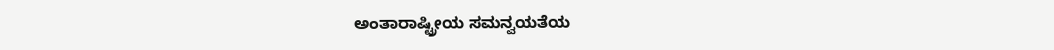ಅಂತಾರಾಷ್ಟ್ರೀಯ ಸಮನ್ವಯತೆಯ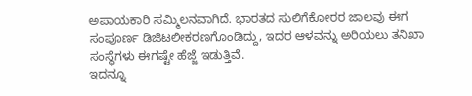ಅಪಾಯಕಾರಿ ಸಮ್ಮಿಲನವಾಗಿದೆ. ಭಾರತದ ಸುಲಿಗೆಕೋರರ ಜಾಲವು ಈಗ ಸಂಪೂರ್ಣ ಡಿಜಿಟಲೀಕರಣಗೊಂಡಿದ್ದು, ಇದರ ಆಳವನ್ನು ಅರಿಯಲು ತನಿಖಾ ಸಂಸ್ಥೆಗಳು ಈಗಷ್ಟೇ ಹೆಜ್ಜೆ ಇಡುತ್ತಿವೆ.
ಇದನ್ನೂ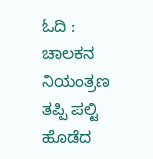ಓದಿ : ಚಾಲಕನ ನಿಯಂತ್ರಣ ತಪ್ಪಿ ಪಲ್ಟಿ ಹೊಡೆದ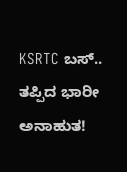KSRTC ಬಸ್.. ತಪ್ಪಿದ ಭಾರೀ ಅನಾಹುತ!